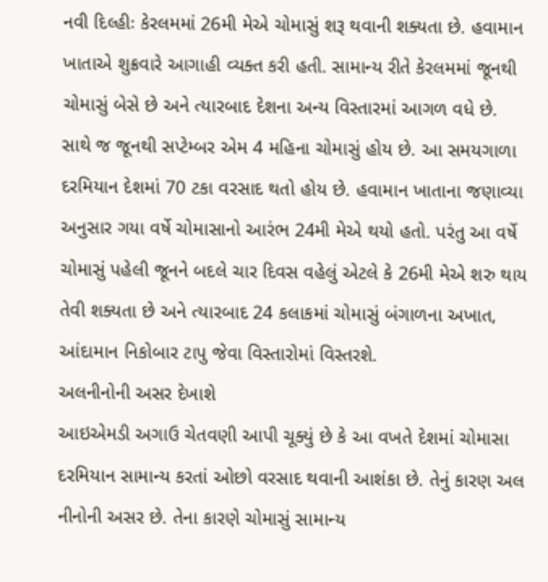નવી દિલ્હીઃ કેરલમમાં 26મી મેએ ચોમાસું શરૂ થવાની શક્યતા છે. હવામાન ખાતાએ શુક્રવારે આગાહી વ્યક્ત કરી હતી. સામાન્ય રીતે કેરલમમાં જૂનથી ચોમાસું બેસે છે અને ત્યારબાદ દેશના અન્ય વિસ્તારમાં આગળ વધે છે. સાથે જ જૂનથી સપ્ટેમ્બર એમ 4 મહિના ચોમાસું હોય છે. આ સમયગાળા દરમિયાન દેશમાં 70 ટકા વરસાદ થતો હોય છે. હવામાન ખાતાના જણાવ્યા અનુસાર ગયા વર્ષે ચોમાસાનો આરંભ 24મી મેએ થયો હતો. પરંતુ આ વર્ષે ચોમાસું પહેલી જૂનને બદલે ચાર દિવસ વહેલું એટલે કે 26મી મેએ શરુ થાય તેવી શક્યતા છે અને ત્યારબાદ 24 કલાકમાં ચોમાસું બંગાળના અખાત, આંદામાન નિકોબાર ટાપુ જેવા વિસ્તારોમાં વિસ્તરશે.
અલનીનોની અસર દેખાશે
આઇએમડી અગાઉ ચેતવણી આપી ચૂક્યું છે કે આ વખતે દેશમાં ચોમાસા દરમિયાન સામાન્ય કરતાં ઓછો વરસાદ થવાની આશંકા છે. તેનું કારણ અલ નીનોની અસર છે. તેના કારણે ચોમાસું સામાન્ય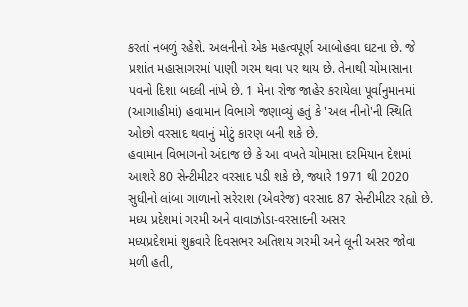કરતાં નબળું રહેશે. અલનીનો એક મહત્વપૂર્ણ આબોહવા ઘટના છે. જે પ્રશાંત મહાસાગરમાં પાણી ગરમ થવા પર થાય છે. તેનાથી ચોમાસાના પવનો દિશા બદલી નાંખે છે. 1 મેના રોજ જાહેર કરાયેલા પૂર્વાનુમાનમાં (આગાહીમાં) હવામાન વિભાગે જણાવ્યું હતું કે 'અલ નીનો'ની સ્થિતિ ઓછો વરસાદ થવાનું મોટું કારણ બની શકે છે.
હવામાન વિભાગનો અંદાજ છે કે આ વખતે ચોમાસા દરમિયાન દેશમાં આશરે 80 સેન્ટીમીટર વરસાદ પડી શકે છે, જ્યારે 1971 થી 2020 સુધીનો લાંબા ગાળાનો સરેરાશ (એવરેજ) વરસાદ 87 સેન્ટીમીટર રહ્યો છે.
મધ્ય પ્રદેશમાં ગરમી અને વાવાઝોડા-વરસાદની અસર
મધ્યપ્રદેશમાં શુક્રવારે દિવસભર અતિશય ગરમી અને લૂની અસર જોવા મળી હતી,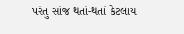પરંતુ સાંજ થતાં-થતાં કેટલાય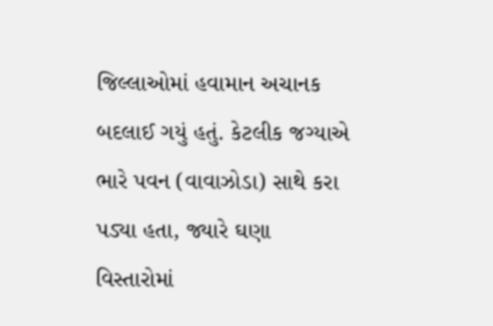જિલ્લાઓમાં હવામાન અચાનક બદલાઈ ગયું હતું. કેટલીક જગ્યાએ ભારે પવન (વાવાઝોડા) સાથે કરા પડ્યા હતા, જ્યારે ઘણા વિસ્તારોમાં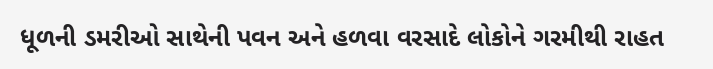ધૂળની ડમરીઓ સાથેની પવન અને હળવા વરસાદે લોકોને ગરમીથી રાહત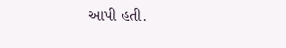આપી હતી.